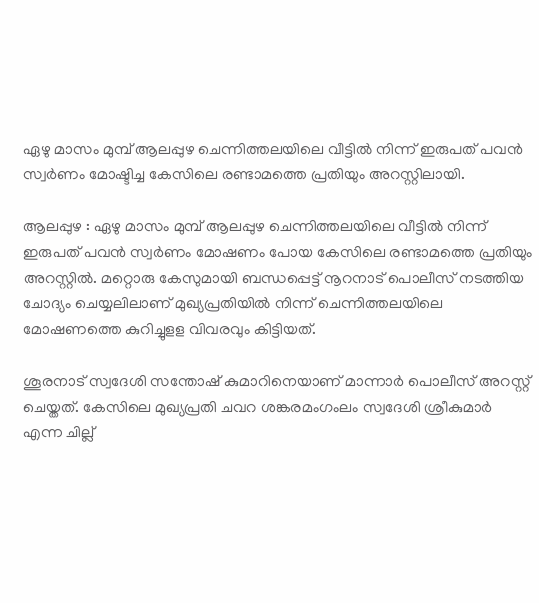ഏഴു മാസം മുമ്പ് ആലപ്പുഴ ചെന്നിത്തലയിലെ വീട്ടിൽ നിന്ന് ഇരുപത് പവൻ സ്വർണം മോഷ്ടിച്ച കേസിലെ രണ്ടാമത്തെ പ്രതിയും അറസ്റ്റിലായി.

ആലപ്പുഴ : ഏഴു മാസം മുമ്പ് ആലപ്പുഴ ചെന്നിത്തലയിലെ വീട്ടില്‍ നിന്ന് ഇരുപത് പവന്‍ സ്വര്‍ണം മോഷണം പോയ കേസിലെ രണ്ടാമത്തെ പ്രതിയും അറസ്റ്റില്‍. മറ്റൊരു കേസുമായി ബന്ധപ്പെട്ട് നൂറനാട് പൊലീസ് നടത്തിയ ചോദ്യം ചെയ്യലിലാണ് മുഖ്യപ്രതിയില്‍ നിന്ന് ചെന്നിത്തലയിലെ മോഷണത്തെ കുറിച്ചുളള വിവരവും കിട്ടിയത്.

ശൂരനാട് സ്വദേശി സന്തോഷ് കുമാറിനെയാണ് മാന്നാര്‍ പൊലീസ് അറസ്റ്റ് ചെയ്തത്. കേസിലെ മുഖ്യപ്രതി ചവറ ശങ്കരമംഗംലം സ്വദേശി ശ്രീകുമാര്‍ എന്ന ചില്ല്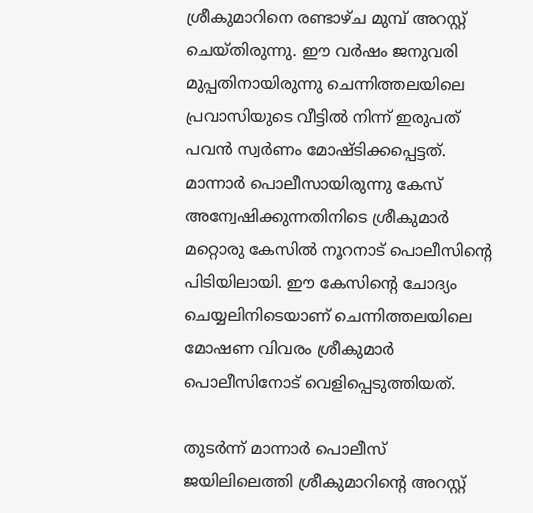ശ്രീകുമാറിനെ രണ്ടാഴ്ച മുമ്പ് അറസ്റ്റ് ചെയ്തിരുന്നു. ഈ വര്‍ഷം ജനുവരി മുപ്പതിനായിരുന്നു ചെന്നിത്തലയിലെ പ്രവാസിയുടെ വീട്ടില്‍ നിന്ന് ഇരുപത് പവന്‍ സ്വര്‍ണം മോഷ്ടിക്കപ്പെട്ടത്. മാന്നാര്‍ പൊലീസായിരുന്നു കേസ് അന്വേഷിക്കുന്നതിനിടെ ശ്രീകുമാര്‍ മറ്റൊരു കേസില്‍ നൂറനാട് പൊലീസിന്‍റെ പിടിയിലായി. ഈ കേസിന്‍റെ ചോദ്യം ചെയ്യലിനിടെയാണ് ചെന്നിത്തലയിലെ മോഷണ വിവരം ശ്രീകുമാര്‍ പൊലീസിനോട് വെളിപ്പെടുത്തിയത്.

തുടര്‍ന്ന് മാന്നാര്‍ പൊലീസ് ജയിലിലെത്തി ശ്രീകുമാറിന്‍റെ അറസ്റ്റ്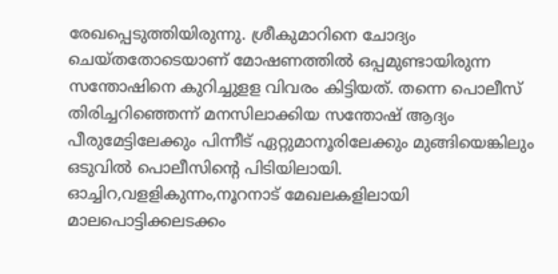രേഖപ്പെടുത്തിയിരുന്നു. ശ്രീകുമാറിനെ ചോദ്യം ചെയ്തതോടെയാണ് മോഷണത്തില്‍ ഒപ്പമുണ്ടായിരുന്ന സന്തോഷിനെ കുറിച്ചുളള വിവരം കിട്ടിയത്. തന്നെ പൊലീസ് തിരിച്ചറിഞ്ഞെന്ന് മനസിലാക്കിയ സന്തോഷ് ആദ്യം പീരുമേട്ടിലേക്കും പിന്നീട് ഏറ്റുമാനൂരിലേക്കും മുങ്ങിയെങ്കിലും ഒടുവില്‍ പൊലീസിന്‍റെ പിടിയിലായി. ഓച്ചിറ,വളളികുന്നം,നൂറനാട് മേഖലകളിലായി മാലപൊട്ടിക്കലടക്കം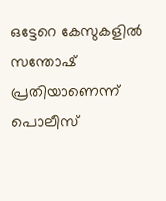ഒട്ടേറെ കേസുകളില്‍ സന്തോഷ് പ്രതിയാണെന്ന് പൊലീസ്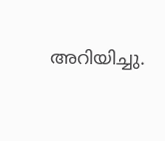അറിയിച്ചു.